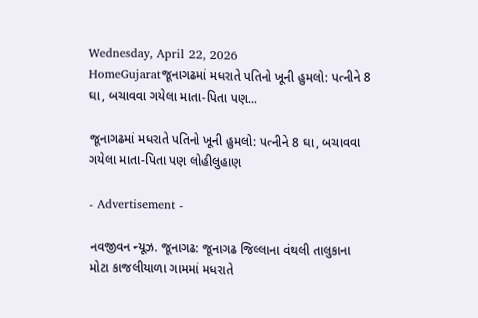Wednesday, April 22, 2026
HomeGujaratજૂનાગઢમાં મધરાતે પતિનો ખૂની હુમલો: પત્નીને 8 ઘા, બચાવવા ગયેલા માતા-પિતા પણ...

જૂનાગઢમાં મધરાતે પતિનો ખૂની હુમલો: પત્નીને 8 ઘા, બચાવવા ગયેલા માતા-પિતા પણ લોહીલુહાણ

- Advertisement -

નવજીવન ન્યૂઝ. જૂનાગઢ: જૂનાગઢ જિલ્લાના વંથલી તાલુકાના મોટા કાજલીયાળા ગામમાં મધરાતે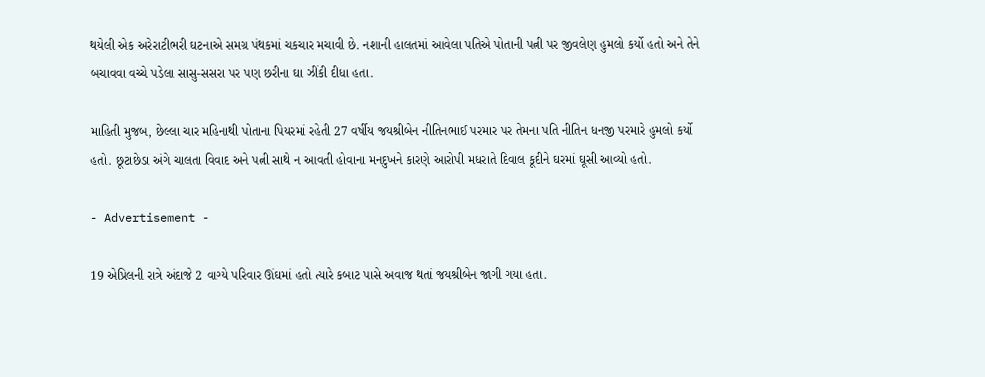થયેલી એક અરેરાટીભરી ઘટનાએ સમગ્ર પંથકમાં ચકચાર મચાવી છે. નશાની હાલતમાં આવેલા પતિએ પોતાની પત્ની પર જીવલેણ હુમલો કર્યો હતો અને તેને બચાવવા વચ્ચે પડેલા સાસુ-સસરા પર પણ છરીના ઘા ઝીંકી દીધા હતા.

માહિતી મુજબ, છેલ્લા ચાર મહિનાથી પોતાના પિયરમાં રહેતી 27 વર્ષીય જયશ્રીબેન નીતિનભાઈ પરમાર પર તેમના પતિ નીતિન ધનજી પરમારે હુમલો કર્યો હતો. છૂટાછેડા અંગે ચાલતા વિવાદ અને પત્ની સાથે ન આવતી હોવાના મનદુખને કારણે આરોપી મધરાતે દિવાલ કૂદીને ઘરમાં ઘૂસી આવ્યો હતો.

- Advertisement -

19 એપ્રિલની રાત્રે અંદાજે 2 વાગ્યે પરિવાર ઊંઘમાં હતો ત્યારે કબાટ પાસે અવાજ થતાં જયશ્રીબેન જાગી ગયા હતા.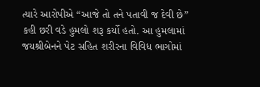ત્યારે આરોપીએ “આજે તો તને પતાવી જ દેવી છે” કહી છરી વડે હુમલો શરૂ કર્યો હતો. આ હુમલામાં જયશ્રીબેનને પેટ સહિત શરીરના વિવિધ ભાગોમાં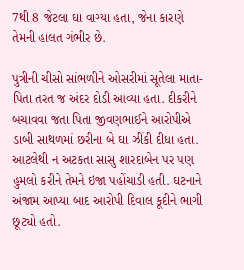7થી 8 જેટલા ઘા વાગ્યા હતા, જેના કારણે તેમની હાલત ગંભીર છે.

પુત્રીની ચીસો સાંભળીને ઓસરીમાં સૂતેલા માતા-પિતા તરત જ અંદર દોડી આવ્યા હતા. દીકરીને બચાવવા જતા પિતા જીવણભાઈને આરોપીએ ડાબી સાથળમાં છરીના બે ઘા ઝીંકી દીધા હતા. આટલેથી ન અટકતા સાસુ શારદાબેન પર પણ હુમલો કરીને તેમને ઇજા પહોંચાડી હતી. ઘટનાને અંજામ આપ્યા બાદ આરોપી દિવાલ કૂદીને ભાગી છૂટ્યો હતો.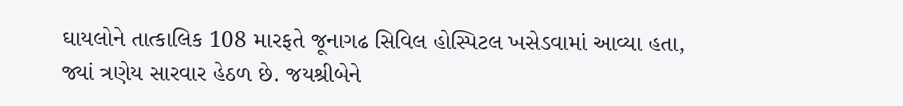ઘાયલોને તાત્કાલિક 108 મારફતે જૂનાગઢ સિવિલ હોસ્પિટલ ખસેડવામાં આવ્યા હતા, જ્યાં ત્રણેય સારવાર હેઠળ છે. જયશ્રીબેને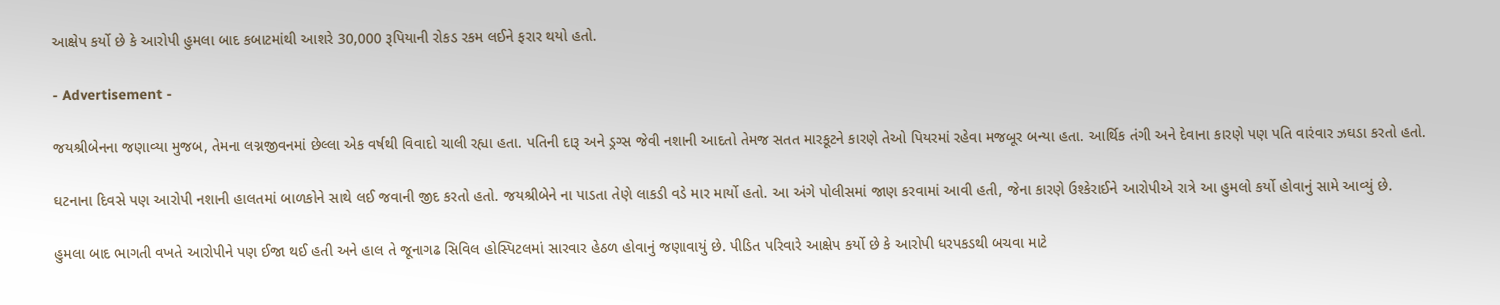આક્ષેપ કર્યો છે કે આરોપી હુમલા બાદ કબાટમાંથી આશરે 30,000 રૂપિયાની રોકડ રકમ લઈને ફરાર થયો હતો.

- Advertisement -

જયશ્રીબેનના જણાવ્યા મુજબ, તેમના લગ્નજીવનમાં છેલ્લા એક વર્ષથી વિવાદો ચાલી રહ્યા હતા. પતિની દારૂ અને ડ્રગ્સ જેવી નશાની આદતો તેમજ સતત મારકૂટને કારણે તેઓ પિયરમાં રહેવા મજબૂર બન્યા હતા. આર્થિક તંગી અને દેવાના કારણે પણ પતિ વારંવાર ઝઘડા કરતો હતો.

ઘટનાના દિવસે પણ આરોપી નશાની હાલતમાં બાળકોને સાથે લઈ જવાની જીદ કરતો હતો. જયશ્રીબેને ના પાડતા તેણે લાકડી વડે માર માર્યો હતો. આ અંગે પોલીસમાં જાણ કરવામાં આવી હતી, જેના કારણે ઉશ્કેરાઈને આરોપીએ રાત્રે આ હુમલો કર્યો હોવાનું સામે આવ્યું છે.

હુમલા બાદ ભાગતી વખતે આરોપીને પણ ઈજા થઈ હતી અને હાલ તે જૂનાગઢ સિવિલ હોસ્પિટલમાં સારવાર હેઠળ હોવાનું જણાવાયું છે. પીડિત પરિવારે આક્ષેપ કર્યો છે કે આરોપી ધરપકડથી બચવા માટે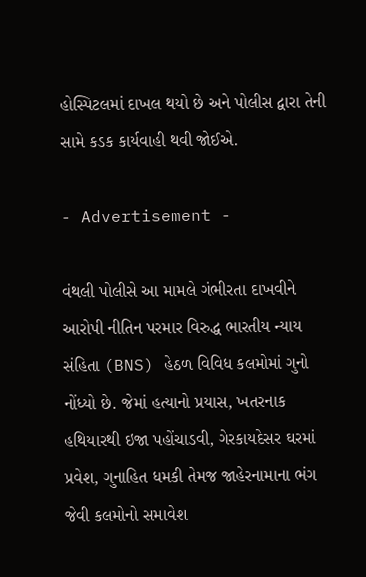હોસ્પિટલમાં દાખલ થયો છે અને પોલીસ દ્વારા તેની સામે કડક કાર્યવાહી થવી જોઈએ.

- Advertisement -

વંથલી પોલીસે આ મામલે ગંભીરતા દાખવીને આરોપી નીતિન પરમાર વિરુદ્ધ ભારતીય ન્યાય સંહિતા (BNS) હેઠળ વિવિધ કલમોમાં ગુનો નોંધ્યો છે. જેમાં હત્યાનો પ્રયાસ, ખતરનાક હથિયારથી ઇજા પહોંચાડવી, ગેરકાયદેસર ઘરમાં પ્રવેશ, ગુનાહિત ધમકી તેમજ જાહેરનામાના ભંગ જેવી કલમોનો સમાવેશ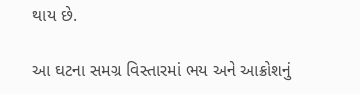થાય છે.

આ ઘટના સમગ્ર વિસ્તારમાં ભય અને આક્રોશનું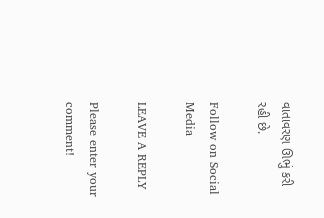વાતાવરણ ઊભું કરી રહી છે.

Follow on Social Media

LEAVE A REPLY

Please enter your comment!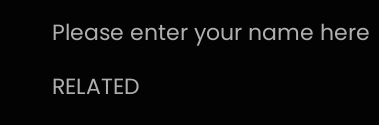Please enter your name here

RELATED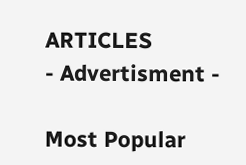ARTICLES
- Advertisment -

Most Popular